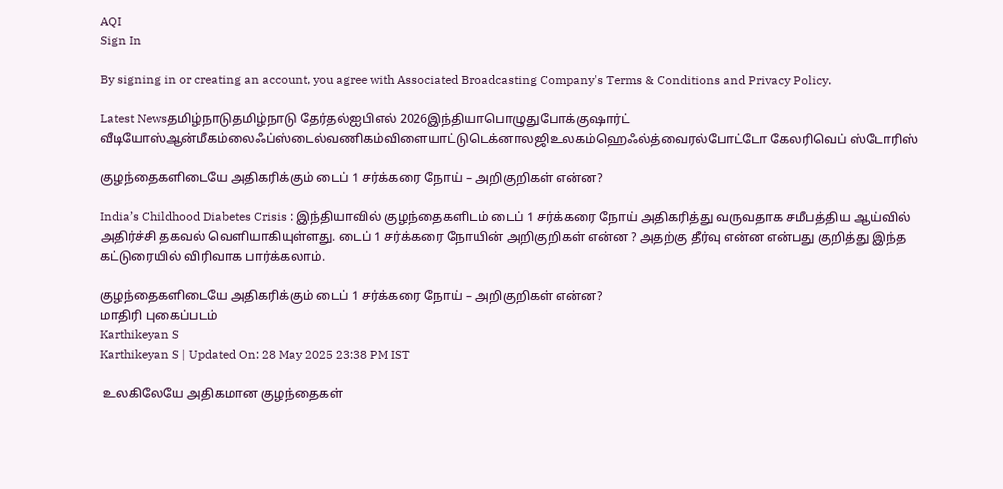AQI
Sign In

By signing in or creating an account, you agree with Associated Broadcasting Company's Terms & Conditions and Privacy Policy.

Latest Newsதமிழ்நாடுதமிழ்நாடு தேர்தல்ஐபிஎல் 2026இந்தியாபொழுதுபோக்குஷார்ட் வீடியோஸ்ஆன்மீகம்லைஃப்ஸ்டைல்வணிகம்விளையாட்டுடெக்னாலஜிஉலகம்ஹெஃல்த்வைரல்போட்டோ கேலரிவெப் ஸ்டோரிஸ்

குழந்தைகளிடையே அதிகரிக்கும் டைப் 1 சர்க்கரை நோய் – அறிகுறிகள் என்ன?

India’s Childhood Diabetes Crisis : இந்தியாவில் குழந்தைகளிடம் டைப் 1 சர்க்கரை நோய் அதிகரித்து வருவதாக சமீபத்திய ஆய்வில் அதிர்ச்சி தகவல் வெளியாகியுள்ளது. டைப் 1 சர்க்கரை நோயின் அறிகுறிகள் என்ன ? அதற்கு தீர்வு என்ன என்பது குறித்து இந்த கட்டுரையில் விரிவாக பார்க்கலாம்.

குழந்தைகளிடையே அதிகரிக்கும் டைப் 1 சர்க்கரை நோய் – அறிகுறிகள் என்ன?
மாதிரி புகைப்படம்
Karthikeyan S
Karthikeyan S | Updated On: 28 May 2025 23:38 PM IST

 உலகிலேயே அதிகமான குழந்தைகள்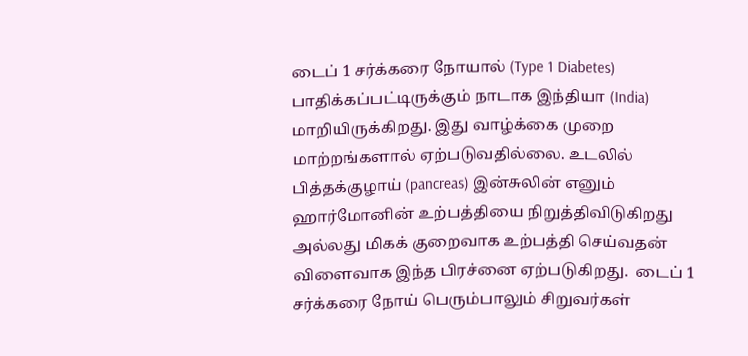டைப் 1 சர்க்கரை நோயால் (Type 1 Diabetes) பாதிக்கப்பட்டிருக்கும் நாடாக இந்தியா (India) மாறியிருக்கிறது. இது வாழ்க்கை முறை மாற்றங்களால் ஏற்படுவதில்லை. உடலில் பித்தக்குழாய் (pancreas) இன்சுலின் எனும் ஹார்மோனின் உற்பத்தியை நிறுத்திவிடுகிறது அல்லது மிகக் குறைவாக உற்பத்தி செய்வதன் விளைவாக இந்த பிரச்னை ஏற்படுகிறது.  டைப் 1 சர்க்கரை நோய் பெரும்பாலும் சிறுவர்கள்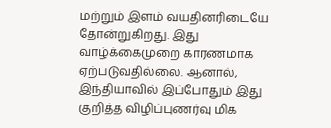மற்றும் இளம் வயதினரிடையே தோன்றுகிறது. இது வாழ்க்கைமுறை காரணமாக ஏற்படுவதில்லை. ஆனால், இந்தியாவில் இப்போதும் இது குறித்த விழிப்புணர்வு மிக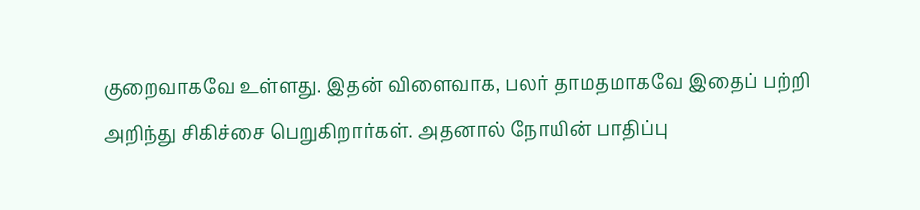குறைவாகவே உள்ளது. இதன் விளைவாக, பலர் தாமதமாகவே இதைப் பற்றி அறிந்து சிகிச்சை பெறுகிறார்கள். அதனால் நோயின் பாதிப்பு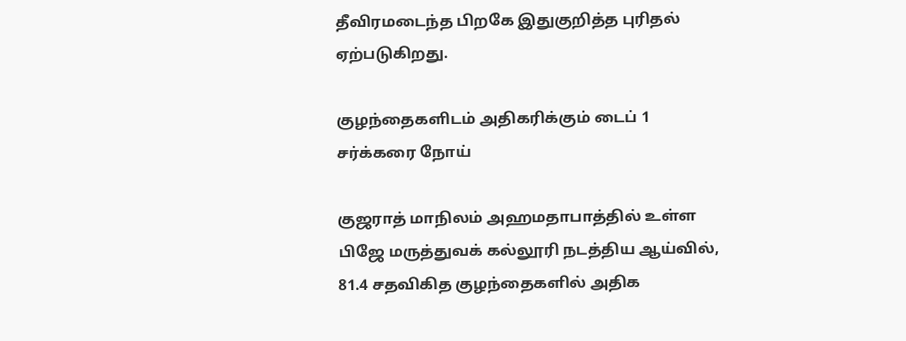தீவிரமடைந்த பிறகே இதுகுறித்த புரிதல் ஏற்படுகிறது.

குழந்தைகளிடம் அதிகரிக்கும் டைப் 1 சர்க்கரை நோய்

குஜராத் மாநிலம் அஹமதாபாத்தில் உள்ள பிஜே மருத்துவக் கல்லூரி நடத்திய ஆய்வில், 81.4 சதவிகித குழந்தைகளில் அதிக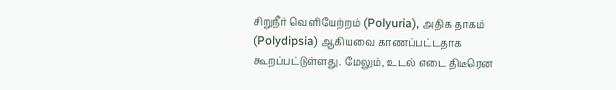சிறுநீர் வெளியேற்றம் (Polyuria), அதிக தாகம் (Polydipsia) ஆகியவை காணப்பட்டதாக கூறப்பட்டுள்ளது. மேலும், உடல் எடை திடீரென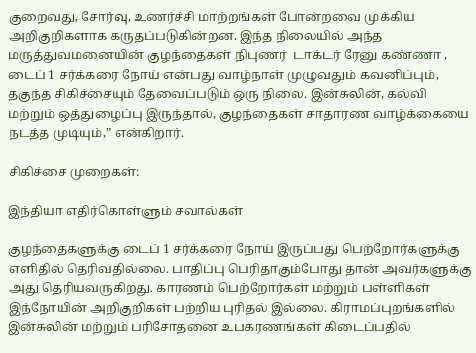குறைவது, சோர்வு, உணர்ச்சி மாற்றங்கள் போன்றவை முக்கிய அறிகுறிகளாக கருதப்படுகின்றன. இந்த நிலையில் அந்த மருத்துவமனையின் குழந்தைகள் நிபுணர்  டாக்டர் ரேனு கண்ணா ,  டைப் 1 சர்க்கரை நோய் என்பது வாழ்நாள் முழுவதும் கவனிப்பும், தகுந்த சிகிச்சையும் தேவைப்படும் ஒரு நிலை. இன்சுலின், கல்வி மற்றும் ஒத்துழைப்பு இருந்தால், குழந்தைகள் சாதாரண வாழ்க்கையை நடத்த முடியும்,” என்கிறார்.

சிகிச்சை முறைகள்:

இந்தியா எதிர்கொள்ளும் சவால்கள்

குழந்தைகளுக்கு டைப் 1 சர்க்கரை நோய் இருப்பது பெற்றோர்களுக்கு எளிதில் தெரிவதில்லை. பாதிப்பு பெரிதாகும்போது தான் அவர்களுக்கு அது தெரியவருகிறது. காரணம் பெற்றோர்கள் மற்றும் பள்ளிகள் இந்நோயின் அறிகுறிகள் பற்றிய புரிதல் இல்லை. கிராமப்புறங்களில் இன்சுலின் மற்றும் பரிசோதனை உபகரணங்கள் கிடைப்பதில்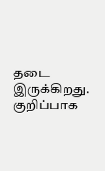தடை இருக்கிறது. குறிப்பாக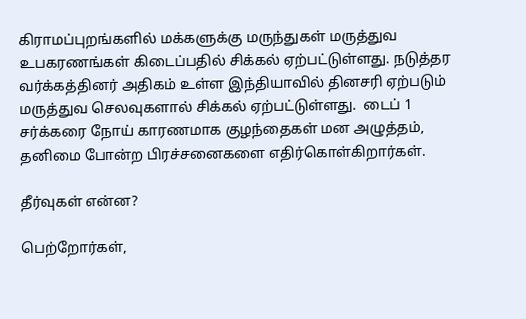கிராமப்புறங்களில் மக்களுக்கு மருந்துகள் மருத்துவ உபகரணங்கள் கிடைப்பதில் சிக்கல் ஏற்பட்டுள்ளது. நடுத்தர வர்க்கத்தினர் அதிகம் உள்ள இந்தியாவில் தினசரி ஏற்படும் மருத்துவ செலவுகளால் சிக்கல் ஏற்பட்டுள்ளது.  டைப் 1 சர்க்கரை நோய் காரணமாக குழந்தைகள் மன அழுத்தம்,  தனிமை போன்ற பிரச்சனைகளை எதிர்கொள்கிறார்கள்.

தீர்வுகள் என்ன?

பெற்றோர்கள்,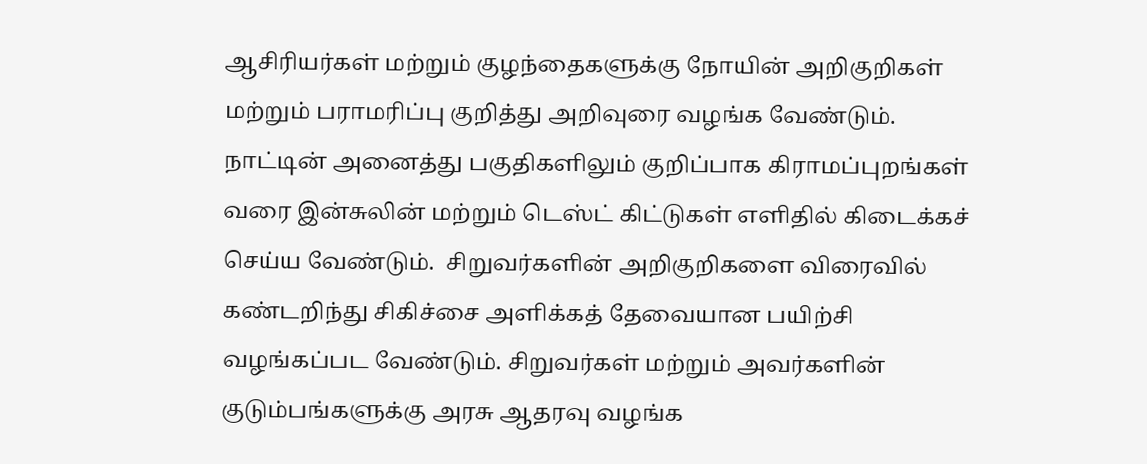ஆசிரியர்கள் மற்றும் குழந்தைகளுக்கு நோயின் அறிகுறிகள் மற்றும் பராமரிப்பு குறித்து அறிவுரை வழங்க வேண்டும். நாட்டின் அனைத்து பகுதிகளிலும் குறிப்பாக கிராமப்புறங்கள் வரை இன்சுலின் மற்றும் டெஸ்ட் கிட்டுகள் எளிதில் கிடைக்கச் செய்ய வேண்டும்.  சிறுவர்களின் அறிகுறிகளை விரைவில் கண்டறிந்து சிகிச்சை அளிக்கத் தேவையான பயிற்சி வழங்கப்பட வேண்டும். சிறுவர்கள் மற்றும் அவர்களின் குடும்பங்களுக்கு அரசு ஆதரவு வழங்க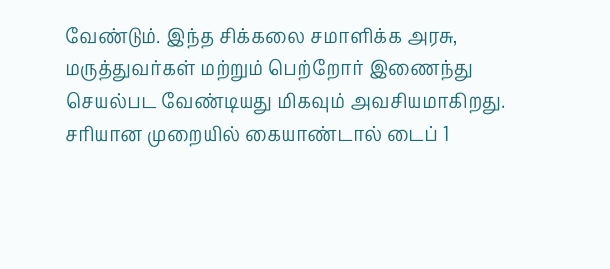வேண்டும். இந்த சிக்கலை சமாளிக்க அரசு, மருத்துவர்கள் மற்றும் பெற்றோர் இணைந்து செயல்பட வேண்டியது மிகவும் அவசியமாகிறது. சரியான முறையில் கையாண்டால் டைப் 1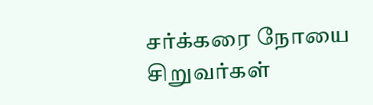சர்க்கரை நோயை சிறுவர்கள்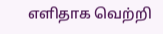எளிதாக வெற்றி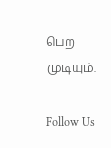பெற முடியும்.

Follow Us